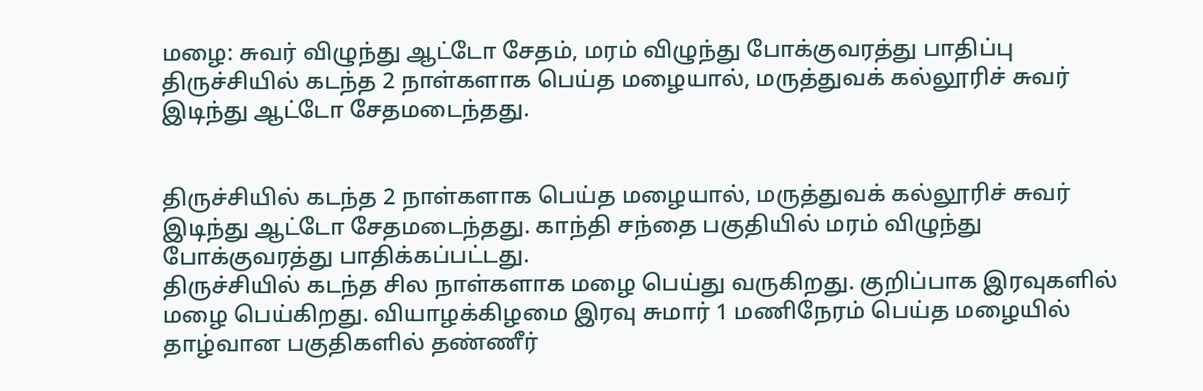மழை: சுவர் விழுந்து ஆட்டோ சேதம், மரம் விழுந்து போக்குவரத்து பாதிப்பு
திருச்சியில் கடந்த 2 நாள்களாக பெய்த மழையால், மருத்துவக் கல்லூரிச் சுவர் இடிந்து ஆட்டோ சேதமடைந்தது.


திருச்சியில் கடந்த 2 நாள்களாக பெய்த மழையால், மருத்துவக் கல்லூரிச் சுவர் இடிந்து ஆட்டோ சேதமடைந்தது. காந்தி சந்தை பகுதியில் மரம் விழுந்து போக்குவரத்து பாதிக்கப்பட்டது.
திருச்சியில் கடந்த சில நாள்களாக மழை பெய்து வருகிறது. குறிப்பாக இரவுகளில் மழை பெய்கிறது. வியாழக்கிழமை இரவு சுமார் 1 மணிநேரம் பெய்த மழையில் தாழ்வான பகுதிகளில் தண்ணீர்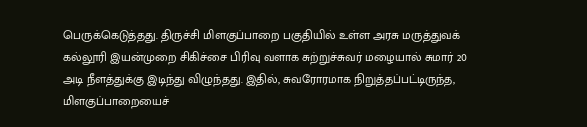பெருக்கெடுத்தது. திருச்சி மிளகுப்பாறை பகுதியில் உள்ள அரசு மருத்துவக் கல்லூரி இயன்முறை சிகிச்சை பிரிவு வளாக சுற்றுச்சுவர் மழையால் சுமார் 20 அடி நீளத்துக்கு இடிந்து விழுந்தது. இதில், சுவரோரமாக நிறுத்தப்பட்டிருந்த, மிளகுப்பாறையைச்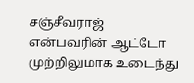சஞ்சீவராஜ் என்பவரின் ஆட்டோ முற்றிலுமாக உடைந்து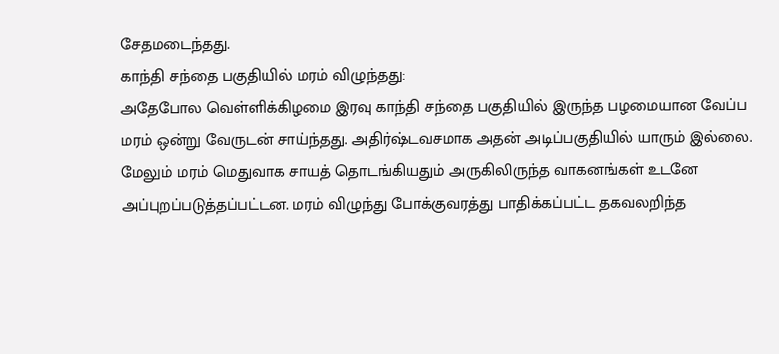சேதமடைந்தது.
காந்தி சந்தை பகுதியில் மரம் விழுந்தது:
அதேபோல வெள்ளிக்கிழமை இரவு காந்தி சந்தை பகுதியில் இருந்த பழமையான வேப்ப மரம் ஒன்று வேருடன் சாய்ந்தது. அதிர்ஷ்டவசமாக அதன் அடிப்பகுதியில் யாரும் இல்லை. மேலும் மரம் மெதுவாக சாயத் தொடங்கியதும் அருகிலிருந்த வாகனங்கள் உடனே அப்புறப்படுத்தப்பட்டன. மரம் விழுந்து போக்குவரத்து பாதிக்கப்பட்ட தகவலறிந்த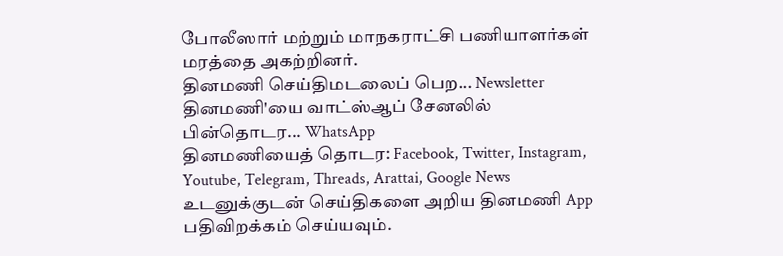போலீஸார் மற்றும் மாநகராட்சி பணியாளர்கள் மரத்தை அகற்றினர்.
தினமணி செய்திமடலைப் பெற... Newsletter
தினமணி'யை வாட்ஸ்ஆப் சேனலில் பின்தொடர... WhatsApp
தினமணியைத் தொடர: Facebook, Twitter, Instagram, Youtube, Telegram, Threads, Arattai, Google News
உடனுக்குடன் செய்திகளை அறிய தினமணி App பதிவிறக்கம் செய்யவும்.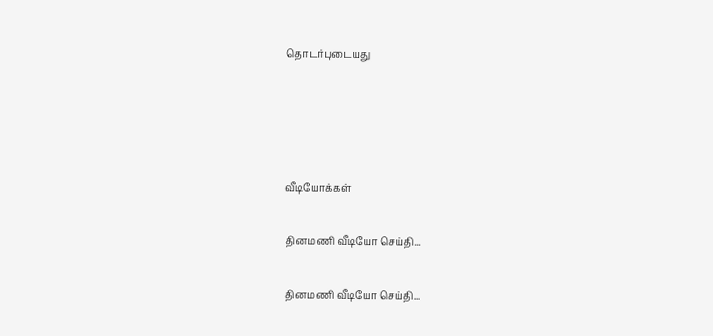தொடர்புடையது




வீடியோக்கள்

தினமணி வீடியோ செய்தி...

தினமணி வீடியோ செய்தி...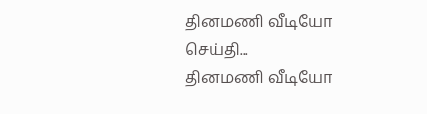தினமணி வீடியோ செய்தி...
தினமணி வீடியோ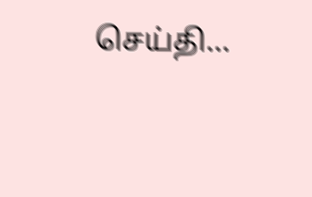செய்தி...